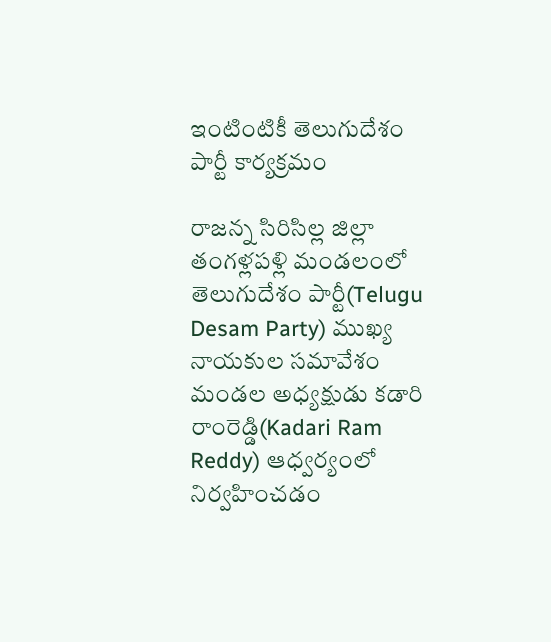ఇంటింటికీ తెలుగుదేశం పార్టీ కార్యక్రమం

రాజన్న సిరిసిల్ల జిల్లా తంగళ్లపళ్లి మండలంలో తెలుగుదేశం పార్టీ(Telugu Desam Party) ముఖ్య నాయకుల సమావేశం మండల అధ్యక్షుడు కడారి రాంరెడ్డి(Kadari Ram Reddy) ఆధ్వర్యంలో నిర్వహించడం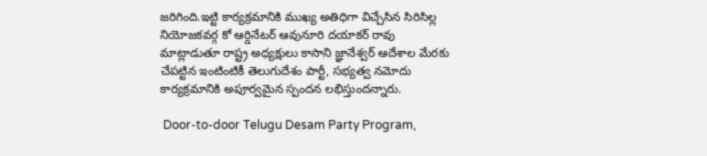జరిగింది.ఇట్టి కార్యక్రమానికి ముఖ్య అతిధిగా విచ్చేసిన సిరిసిల్ల నియోజకవర్గ కో ఆర్డినేటర్ ఆవునూరి దయాకర్ రావు మాట్లాడుతూ రాష్ట్ర అధ్యక్షులు కాసాని జ్ఞానేశ్వర్ ఆదేశాల మేరకు చేపట్టిన ఇంటింటికీ తెలుగుదేశం పార్టీ, సభ్యత్వ నమోదు కార్యక్రమానికి అపూర్వమైన స్పందన లభిస్తుందన్నారు.

 Door-to-door Telugu Desam Party Program,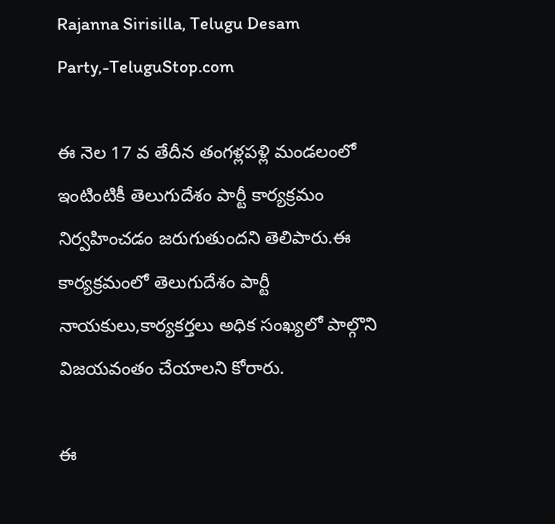Rajanna Sirisilla, Telugu Desam Party,-TeluguStop.com

ఈ నెల 17 వ తేదీన తంగళ్లపళ్లి మండలంలో ఇంటింటికీ తెలుగుదేశం పార్టీ కార్యక్రమం నిర్వహించడం జరుగుతుందని తెలిపారు.ఈ కార్యక్రమంలో తెలుగుదేశం పార్టీ నాయకులు,కార్యకర్తలు అధిక సంఖ్యలో పాల్గొని విజయవంతం చేయాలని కోరారు.

ఈ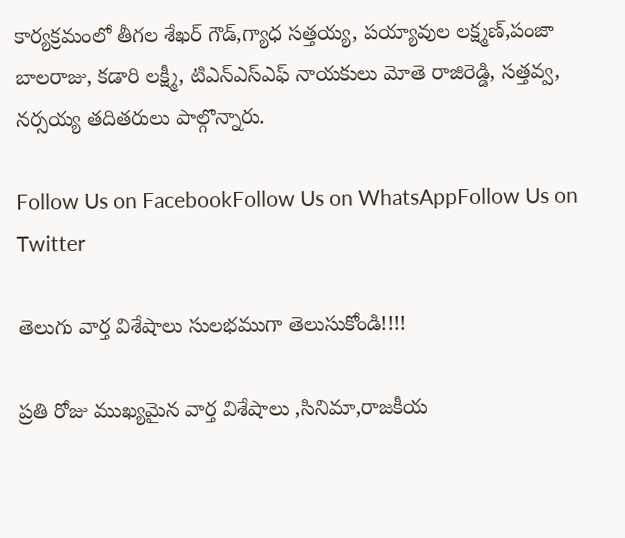కార్యక్రమంలో తీగల శేఖర్ గౌడ్,గ్యాధ సత్తయ్య, పయ్యావుల లక్ష్మణ్,పంజా బాలరాజు, కడారి లక్ష్మీ, టిఎన్ఎస్ఎఫ్ నాయకులు మోతె రాజిరెడ్డి, సత్తవ్వ, నర్సయ్య తదితరులు పాల్గొన్నారు.

Follow Us on FacebookFollow Us on WhatsAppFollow Us on Twitter

తెలుగు వార్త విశేషాలు సులభముగా తెలుసుకోండి!!!!

ప్రతి రోజు ముఖ్యమైన వార్త విశేషాలు ,సినిమా,రాజకీయ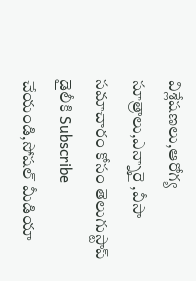విశ్లేషణలు,ఆరోగ్య సూత్రాలు,ఎన్నారై ,వీసా సమాచారం కోసం తెలుగుస్టాప్ డైలీకి Subscribe చేయండి,సోషల్ మీడియా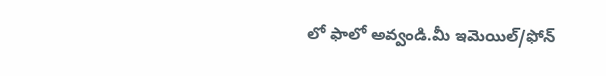లో ఫాలో అవ్వండి.మీ ఇమెయిల్/ఫోన్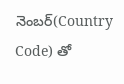నెంబర్(Country Code) తో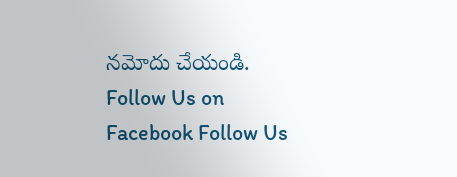నమోదు చేయండి.
Follow Us on Facebook Follow Us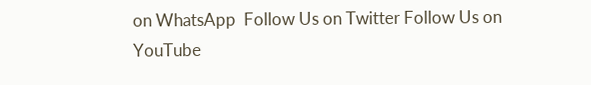on WhatsApp  Follow Us on Twitter Follow Us on YouTube